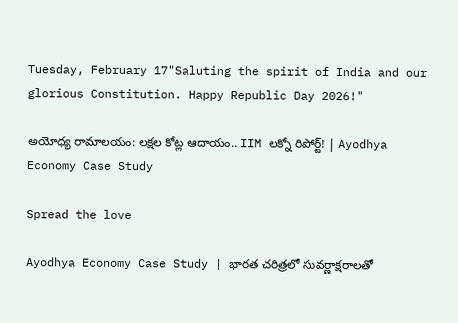Tuesday, February 17"Saluting the spirit of India and our glorious Constitution. Happy Republic Day 2026!"

అయోధ్య రామాలయం: లక్షల కోట్ల ఆదాయం.. IIM లక్నో రిపోర్ట్! | Ayodhya Economy Case Study

Spread the love

Ayodhya Economy Case Study | భారత చరిత్రలో సువర్ణాక్షరాలతో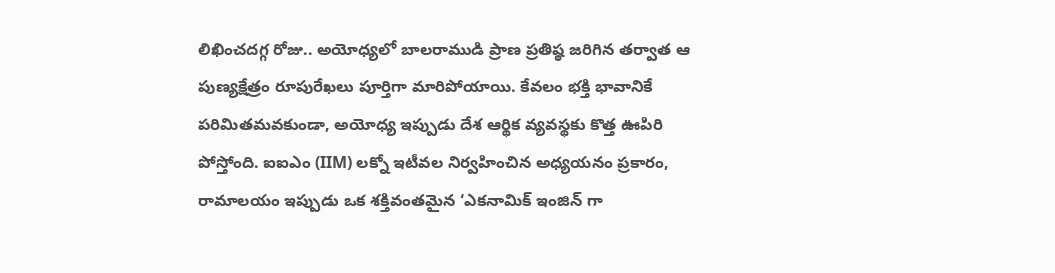లిఖించదగ్గ రోజు.. అయోధ్యలో బాలరాముడి ప్రాణ ప్రతిష్ఠ జరిగిన తర్వాత ఆ పుణ్యక్షేత్రం రూపురేఖలు పూర్తిగా మారిపోయాయి. కేవలం భక్తి భావానికే పరిమితమ‌వ‌కుండా, అయోధ్య ఇప్పుడు దేశ ఆర్థిక వ్యవస్థకు కొత్త ఊపిరి పోస్తోంది. ఐఐఎం (IIM) లక్నో ఇటీవల నిర్వహించిన అధ్యయనం ప్రకారం, రామాలయం ఇప్పుడు ఒక శక్తివంతమైన ‘ఎకనామిక్ ఇంజిన్‌ గా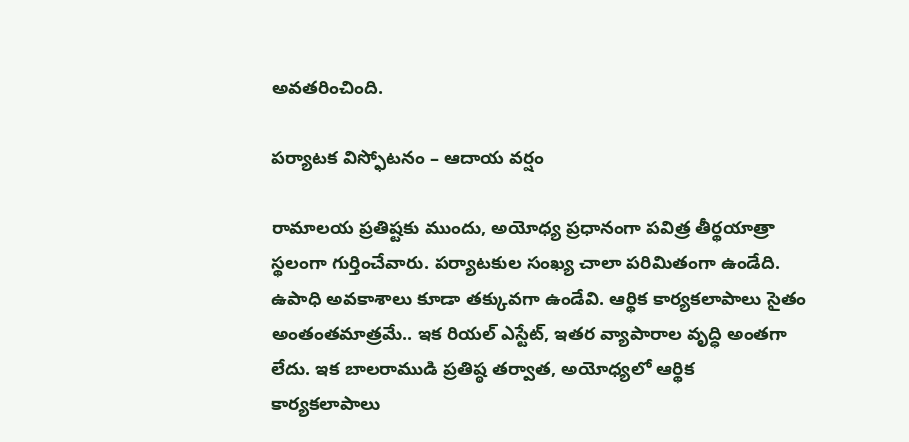అవతరించింది.

పర్యాటక విస్ఫోటనం – ఆదాయ వర్షం

రామాలయ ప్రతిష్టకు ముందు, అయోధ్య ప్రధానంగా పవిత్ర తీర్థయాత్రా స్థలంగా గుర్తించేవారు. పర్యాటకుల సంఖ్య చాలా పరిమితంగా ఉండేది. ఉపాధి అవకాశాలు కూడా తక్కువగా ఉండేవి. ఆర్థిక కార్యకలాపాలు సైతం అంతంత‌మాత్ర‌మే.. ఇక‌ రియల్ ఎస్టేట్, ఇత‌ర వ్యాపారాల‌ వృద్ధి అంతగా లేదు. ఇక బాల‌రాముడి ప్రతిష్ఠ తర్వాత, అయోధ్యలో ఆర్థిక కార్యకలాపాలు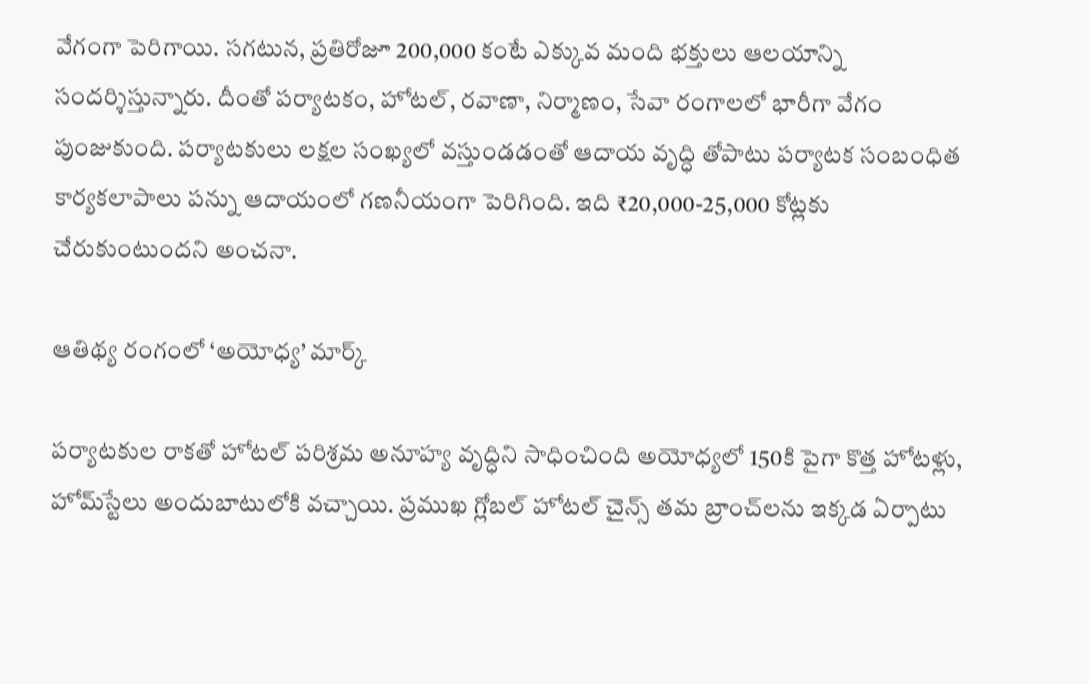వేగంగా పెరిగాయి. సగటున, ప్రతిరోజూ 200,000 కంటే ఎక్కువ మంది భక్తులు ఆలయాన్ని సందర్శిస్తున్నారు. దీంతో పర్యాటకం, హోటల్, రవాణా, నిర్మాణం, సేవా రంగాలలో భారీగా వేగం పుంజుకుంది. పర్యాటకులు ల‌క్ష‌ల‌ సంఖ్య‌లో వ‌స్తుండ‌డంతో ఆదాయ వృద్ధి తోపాటు పర్యాటక సంబంధిత కార్యకలాపాలు పన్ను ఆదాయంలో గణనీయంగా పెరిగింది. ఇది ₹20,000-25,000 కోట్లకు చేరుకుంటుందని అంచనా.

ఆతిథ్య రంగంలో ‘అయోధ్య’ మార్క్

పర్యాటకుల రాకతో హోటల్ పరిశ్రమ అనూహ్య వృద్ధిని సాధించింది అయోధ్యలో 150కి పైగా కొత్త హోటళ్లు, హోమ్‌స్టేలు అందుబాటులోకి వచ్చాయి. ప్రముఖ గ్లోబల్ హోటల్ చైన్స్ తమ బ్రాంచ్‌లను ఇక్కడ ఏర్పాటు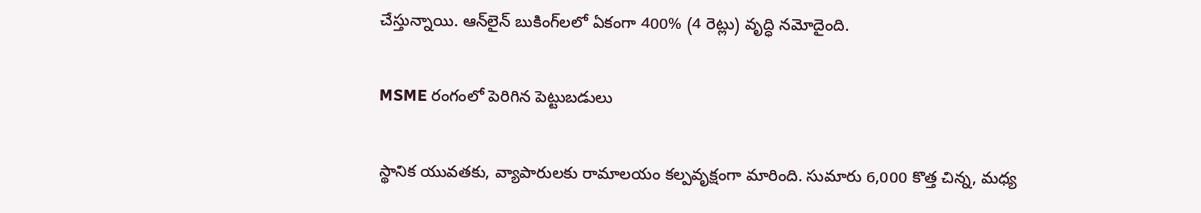చేస్తున్నాయి. ఆన్‌లైన్ బుకింగ్‌లలో ఏకంగా 400% (4 రెట్లు) వృద్ధి నమోదైంది.

MSME రంగంలో పెరిగిన పెట్టుబడులు

స్థానిక యువతకు, వ్యాపారులకు రామాలయం కల్పవృక్షంగా మారింది. సుమారు 6,000 కొత్త చిన్న, మధ్య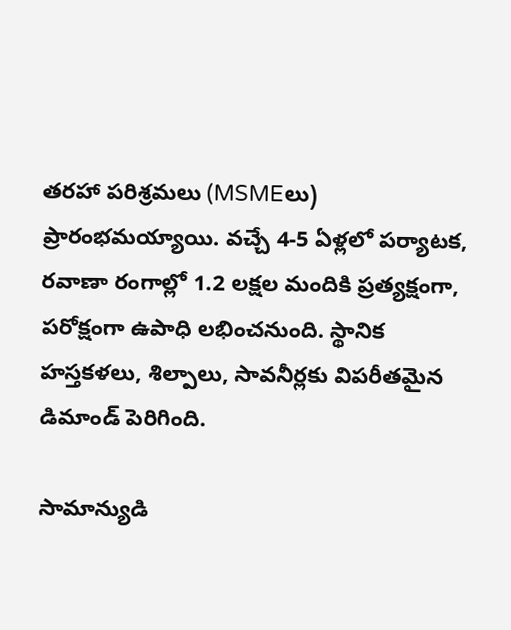తరహా పరిశ్రమలు (MSMEలు) ప్రారంభమయ్యాయి. వచ్చే 4-5 ఏళ్లలో పర్యాటక, రవాణా రంగాల్లో 1.2 లక్షల మందికి ప్రత్యక్షంగా, పరోక్షంగా ఉపాధి లభించనుంది. స్థానిక హస్తకళలు, శిల్పాలు, సావనీర్లకు విపరీతమైన డిమాండ్ పెరిగింది.

సామాన్యుడి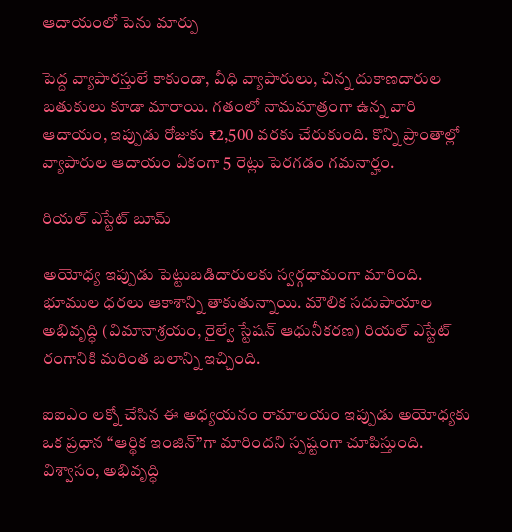ఆదాయంలో పెను మార్పు

పెద్ద వ్యాపారస్తులే కాకుండా, వీధి వ్యాపారులు, చిన్న దుకాణదారుల బతుకులు కూడా మారాయి. గతంలో నామమాత్రంగా ఉన్న వారి ఆదాయం, ఇప్పుడు రోజుకు ₹2,500 వరకు చేరుకుంది. కొన్ని ప్రాంతాల్లో వ్యాపారుల ఆదాయం ఏకంగా 5 రెట్లు పెరగడం గమనార్హం.

రియల్ ఎస్టేట్ బూమ్

అయోధ్య ఇప్పుడు పెట్టుబడిదారులకు స్వర్గధామంగా మారింది. భూముల ధరలు ఆకాశాన్ని తాకుతున్నాయి. మౌలిక సదుపాయాల అభివృద్ధి (విమానాశ్రయం, రైల్వే స్టేషన్ ఆధునీకరణ) రియల్ ఎస్టేట్ రంగానికి మరింత బలాన్ని ఇచ్చింది.

ఐఐఎం లక్నో చేసిన ఈ అధ్యయనం రామాలయం ఇప్పుడు అయోధ్యకు ఒక ప్రధాన “ఆర్థిక ఇంజిన్”గా మారిందని స్పష్టంగా చూపిస్తుంది. విశ్వాసం, అభివృద్ధి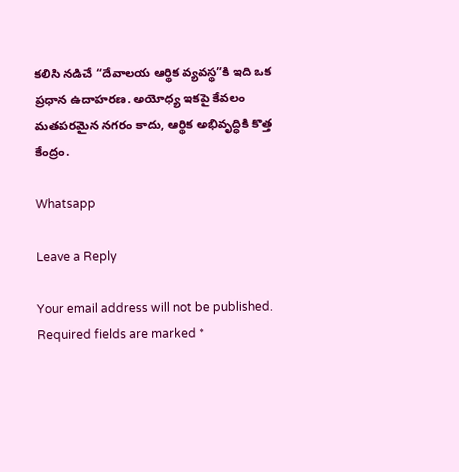కలిసి నడిచే “దేవాలయ ఆర్థిక వ్యవస్థ”కి ఇది ఒక ప్రధాన ఉదాహరణ. అయోధ్య ఇకపై కేవలం మతపరమైన నగరం కాదు, ఆర్థిక అభివృద్ధికి కొత్త కేంద్రం.

Whatsapp

Leave a Reply

Your email address will not be published. Required fields are marked *